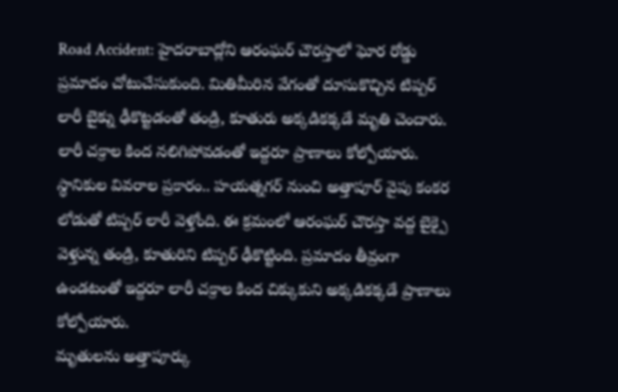Road Accident: హైదరాబాద్లోని ఆరంఘర్ చౌరస్తాలో ఘోర రోడ్డు ప్రమాదం చోటుచేసుకుంది. మితిమీరిన వేగంతో దూసుకొచ్చిన టిప్పర్ లారీ బైక్ను ఢీకొట్టడంతో తండ్రి, కూతురు అక్కడికక్కడే మృతి చెందారు. లారీ చక్రాల కింద నలిగిపోవడంతో ఇద్దరూ ప్రాణాలు కోల్పోయారు.
స్థానికుల వివరాల ప్రకారం.. హయత్నగర్ నుంచి అత్తాపూర్ వైపు కంకర లోడుతో టిప్పర్ లారీ వెళ్తోంది. ఈ క్రమంలో ఆరంఘర్ చౌరస్తా వద్ద బైక్పై వెళ్తున్న తండ్రి, కూతురిని టిప్పర్ ఢీకొట్టింది. ప్రమాదం తీవ్రంగా ఉండటంతో ఇద్దరూ లారీ చక్రాల కింద చిక్కుకుని అక్కడికక్కడే ప్రాణాలు కోల్పోయారు.
మృతులను అత్తాపూర్కు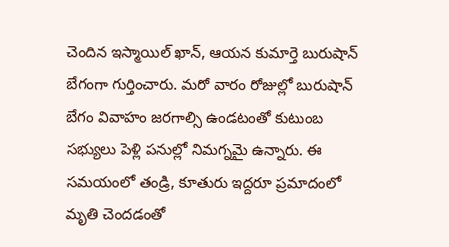చెందిన ఇస్మాయిల్ ఖాన్, ఆయన కుమార్తె బురుషాన్ బేగంగా గుర్తించారు. మరో వారం రోజుల్లో బురుషాన్ బేగం వివాహం జరగాల్సి ఉండటంతో కుటుంబ సభ్యులు పెళ్లి పనుల్లో నిమగ్నమై ఉన్నారు. ఈ సమయంలో తండ్రి, కూతురు ఇద్దరూ ప్రమాదంలో మృతి చెందడంతో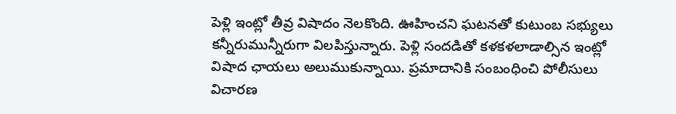పెళ్లి ఇంట్లో తీవ్ర విషాదం నెలకొంది. ఊహించని ఘటనతో కుటుంబ సభ్యులు కన్నీరుమున్నీరుగా విలపిస్తున్నారు. పెళ్లి సందడితో కళకళలాడాల్సిన ఇంట్లో విషాద ఛాయలు అలుముకున్నాయి. ప్రమాదానికి సంబంధించి పోలీసులు విచారణ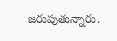జరుపుతున్నారు.